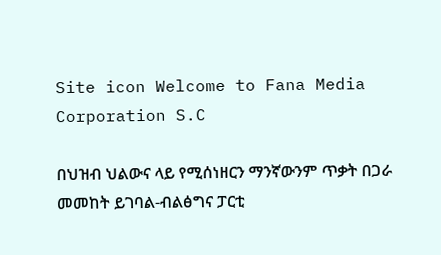Site icon Welcome to Fana Media Corporation S.C

በህዝብ ህልውና ላይ የሚሰነዘርን ማንኛውንም ጥቃት በጋራ መመከት ይገባል-ብልፅግና ፓርቲ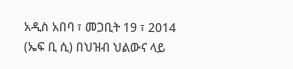አዲስ አበባ ፣ መጋቢት 19 ፣ 2014 (ኤፍ ቢ ሲ) በህዝብ ህልውና ላይ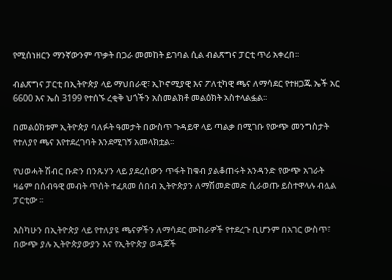የሚሰነዘርን ማንኛውንም ጥቃት በጋራ መመከት ይገባል ሲል ብልጽግና ፓርቲ ጥሪ አቀረበ፡፡

ብልጽግና ፓርቲ በኢትዮጵያ ላይ ማህበራዊ፣ ኢኮኖሚያዊ እና ፖለቲካዊ ጫና ለማሳደር የተዘጋጁ ኤች አር 6600 እና ኤስ 3199 የተሰኙ ረቂቅ ህጎችን አስመልክቶ መልዕክት አስተላልፏል፡፡

በመልዕክቱም ኢትዮጵያ ባለፉት ዓመታት በውስጥ ጉዳይዋ ላይ ጣልቃ በሚገቡ የውጭ መንግስታት የተለያየ ጫና እየተደረገባት እንደሚገኝ አመላክቷል፡፡

የህወሓት ሽብር ቡድን በንጹሃን ላይ ያደረሰውን ጥፋት ከቁብ ያልቆጠሩት አንዳንድ የውጭ አገራት ዛሬም በሰብዓዊ መብት ጥሰት ተፈጸመ ሰበብ ኢትዮጵያን ለማሽመድመድ ሲራወጡ ይስተዋላሉ ብሏል ፓርቲው ፡፡

እስካሁን በኢትዮጵያ ላይ የተለያዩ ጫናዎችን ለማሳደር ሙከራዎች የተደረጉ ቢሆንም በአገር ውስጥ፣ በውጭ ያሉ ኢትዮጵያውያን እና የኢትዮጵያ ወዳጆች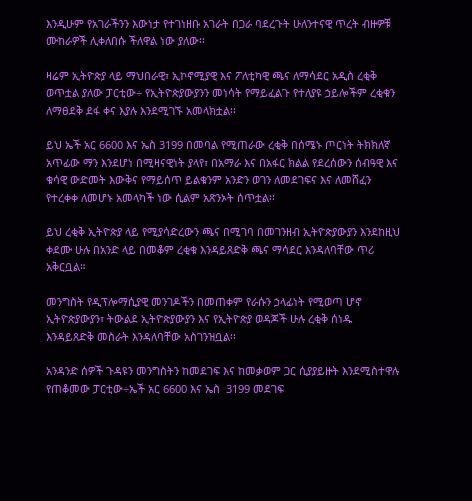እንዲሁም የአገራችንን እውነታ የተገነዘቡ አገራት በጋራ ባደረጉት ሁለንተናዊ ጥረት ብዙዎቹ ሙከራዎች ሊቀለበሱ ችለዋል ነው ያለው፡፡

ዛሬም ኢትዮጵያ ላይ ማህበራዊ፣ ኢኮኖሚያዊ እና ፖለቲካዊ ጫና ለማሳደር አዲስ ረቂቅ ወጥቷል ያለው ፓርቲው÷ የኢትዮጵያውያንን መነሳት የማይፈልጉ የተለያዩ ኃይሎችም ረቂቁን ለማፀደቅ ደፋ ቀና እያሉ እንደሚገኙ አመላክቷል፡፡

ይህ ኤች አር 6600 እና ኤስ 3199 በመባል የሚጠራው ረቂቅ በሰሜኑ ጦርነት ትክክለኛ አጥፊው ማን እንደሆነ በሚዛናዊነት ያላየ፣ በአማራ እና በአፋር ክልል የደረሰውን ሰብዓዊ እና ቁሳዊ ውድመት እውቅና የማይሰጥ ይልቁንም አንድን ወገን ለመደገፍና እና ለመሸፈን የተረቀቀ ለመሆኑ አመላካች ነው ሲልም አጽንኦት ሰጥቷል፡፡

ይህ ረቂቅ ኢትዮጵያ ላይ የሚያሳድረውን ጫና በሚገባ በመገንዘብ ኢትዮጵያውያን እንደከዚህ ቀደሙ ሁሉ በአንድ ላይ በመቆም ረቂቁ እንዳይጸድቅ ጫና ማሳደር እንዳለባቸው ጥሪ አቅርቧል።

መንግስት የዲፕሎማሲያዊ መንገዶችን በመጠቀም የራሱን ኃላፊነት የሚወጣ ሆኖ ኢትዮጵያውያን፣ ትውልደ ኢትዮጵያውያን እና የኢትዮጵያ ወዳጆች ሁሉ ረቂቅ ሰነዱ እንዳይጸድቅ መስራት እንዳለባቸው አስገንዝቧል፡፡

አንዳንድ ሰዎች ጉዳዩን መንግስትን ከመደገፍ እና ከመቃወም ጋር ሲያያይዙት እንደሚስተዋሉ የጠቆመው ፓርቲው÷ኤች አር 6600 እና ኤስ  3199 መደገፍ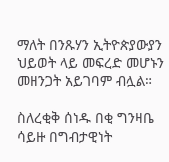ማለት በንጹሃን ኢትዮጵያውያን ህይወት ላይ መፍረድ መሆኑን መዘንጋት አይገባም ብሏል።

ስለረቂቅ ሰነዱ በቂ ግንዛቤ ሳይዙ በግብታዊነት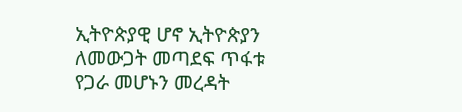ኢትዮጵያዊ ሆኖ ኢትዮጵያን ለመውጋት መጣደፍ ጥፋቱ የጋራ መሆኑን መረዳት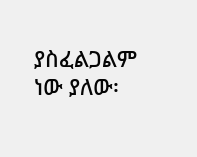ያስፈልጋልም ነው ያለው፡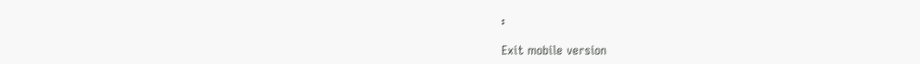፡

Exit mobile version